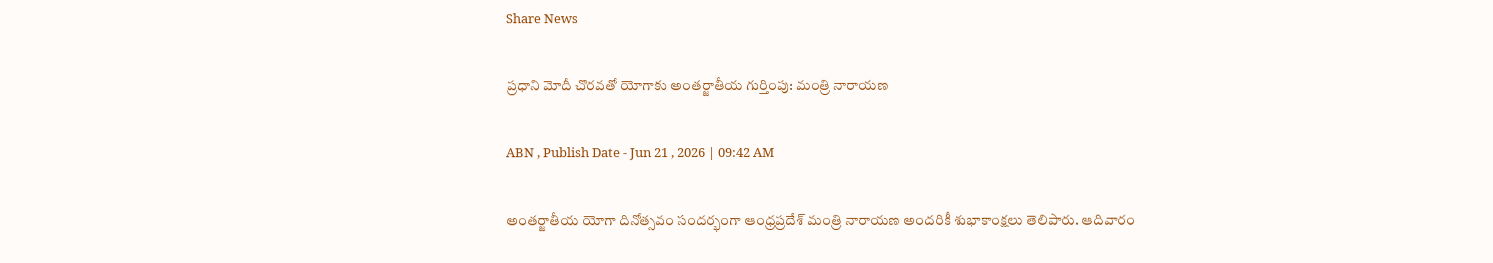Share News

ప్రధాని మోదీ చొరవతో యోగాకు అంతర్జాతీయ గుర్తింపు: మంత్రి నారాయణ

ABN , Publish Date - Jun 21 , 2026 | 09:42 AM

అంతర్జాతీయ యోగా దినోత్సవం సందర్భంగా ఆంధ్రప్రదేశ్ మంత్రి నారాయణ అందరికీ శుభాకాంక్షలు తెలిపారు. ఆదివారం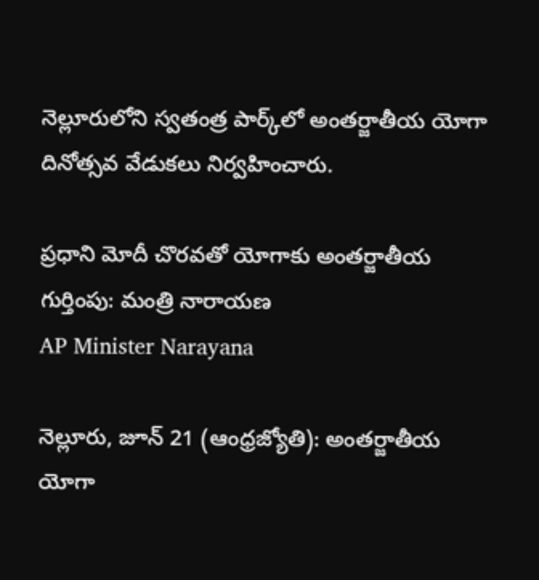నెల్లూరులోని స్వతంత్ర పార్క్‌లో అంతర్జాతీయ యోగా దినోత్సవ వేడుకలు నిర్వహించారు.

ప్రధాని మోదీ చొరవతో యోగాకు అంతర్జాతీయ గుర్తింపు: మంత్రి నారాయణ
AP Minister Narayana

నెల్లూరు, జూన్ 21 (ఆంధ్రజ్యోతి): అంతర్జాతీయ యోగా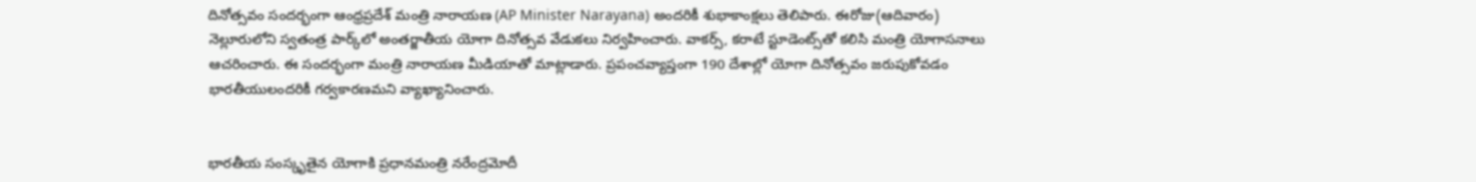దినోత్సవం సందర్భంగా ఆంధ్రప్రదేశ్ మంత్రి నారాయణ (AP Minister Narayana) అందరికీ శుభాకాంక్షలు తెలిపారు. ఈరోజు(ఆదివారం) నెల్లూరులోని స్వతంత్ర పార్క్‌లో అంతర్జాతీయ యోగా దినోత్సవ వేడుకలు నిర్వహించారు. వాకర్స్, కరాటే స్టూడెంట్స్‌తో కలిసి మంత్రి యోగాసనాలు ఆచరించారు. ఈ సందర్భంగా మంత్రి నారాయణ మీడియాతో మాట్లాడారు. ప్రపంచవ్యాప్తంగా 190 దేశాల్లో యోగా దినోత్సవం జరుపుకోవడం భారతీయులందరికీ గర్వకారణమని వ్యాఖ్యానించారు.


భారతీయ సంస్కృతైన యోగాకి ప్రధానమంత్రి నరేంద్రమోదీ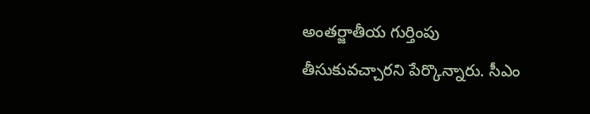అంతర్జాతీయ గుర్తింపు తీసుకువచ్చారని పేర్కొన్నారు. సీఎం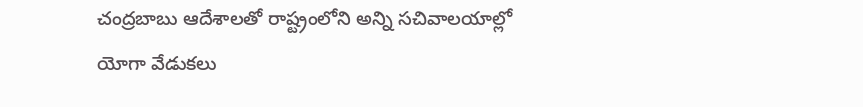చంద్రబాబు ఆదేశాలతో రాష్ట్రంలోని అన్ని సచివాలయాల్లో యోగా వేడుకలు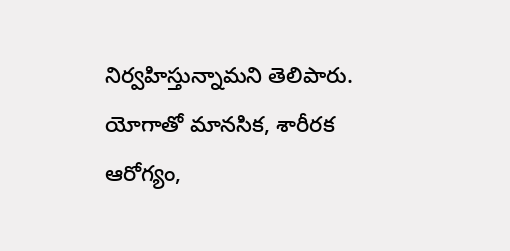నిర్వహిస్తున్నామని తెలిపారు. యోగాతో మానసిక, శారీరక ఆరోగ్యం,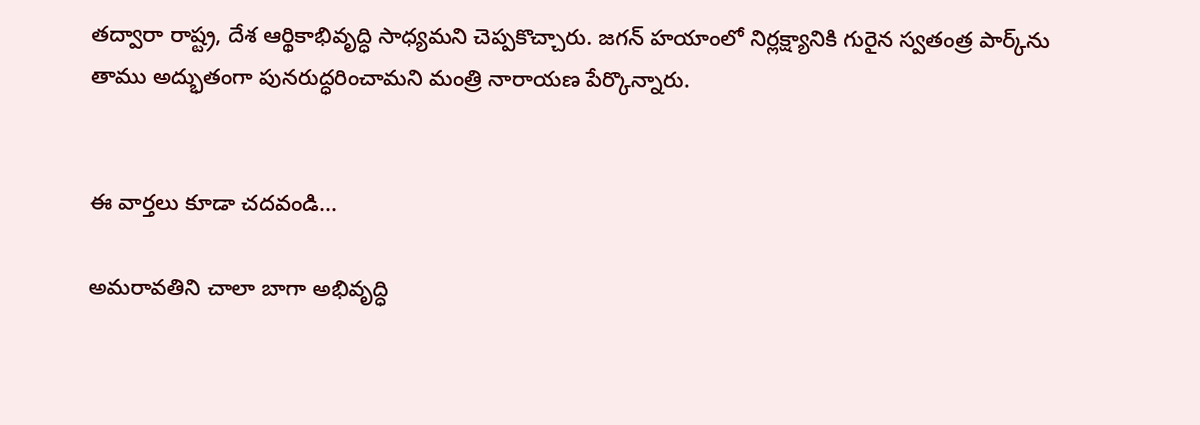తద్వారా రాష్ట్ర, దేశ ఆర్థికాభివృద్ధి సాధ్యమని చెప్పకొచ్చారు. జగన్ హయాంలో నిర్లక్ష్యానికి గురైన స్వతంత్ర పార్క్‌ను తాము అద్భుతంగా పునరుద్ధరించామని మంత్రి నారాయణ పేర్కొన్నారు.


ఈ వార్తలు కూడా చదవండి...

అమరావతిని చాలా బాగా అభివృద్ధి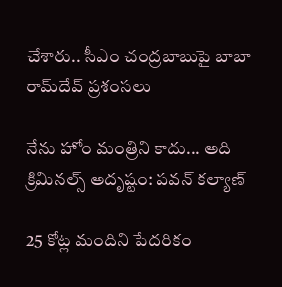చేశారు.. సీఎం చంద్రబాబుపై బాబా రామ్‌దేవ్ ప్రశంసలు

నేను హోం మంత్రిని కాదు... అది క్రిమినల్స్ అదృష్టం: పవన్ కల్యాణ్

25 కోట్ల మందిని పేదరికం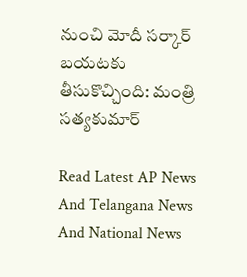నుంచి మోదీ సర్కార్ బయటకు తీసుకొచ్చింది: మంత్రి సత్యకుమార్

Read Latest AP News And Telangana News And National News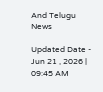And Telugu News

Updated Date - Jun 21 , 2026 | 09:45 AM